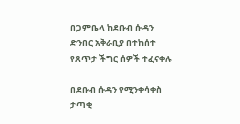በጋምቤላ ከደቡብ ሱዳን ድንበር አቅራቢያ በተከሰተ የጸጥታ ችግር ሰዎች ተፈናቀሉ

በደቡብ ሱዳን የሚንቀሳቀስ ታጣቂ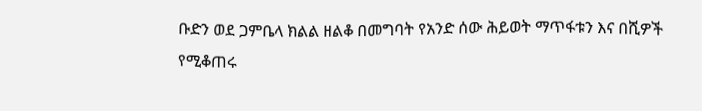ቡድን ወደ ጋምቤላ ክልል ዘልቆ በመግባት የአንድ ሰው ሕይወት ማጥፋቱን እና በሺዎች የሚቆጠሩ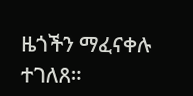ዜጎችን ማፈናቀሉ ተገለጸ።